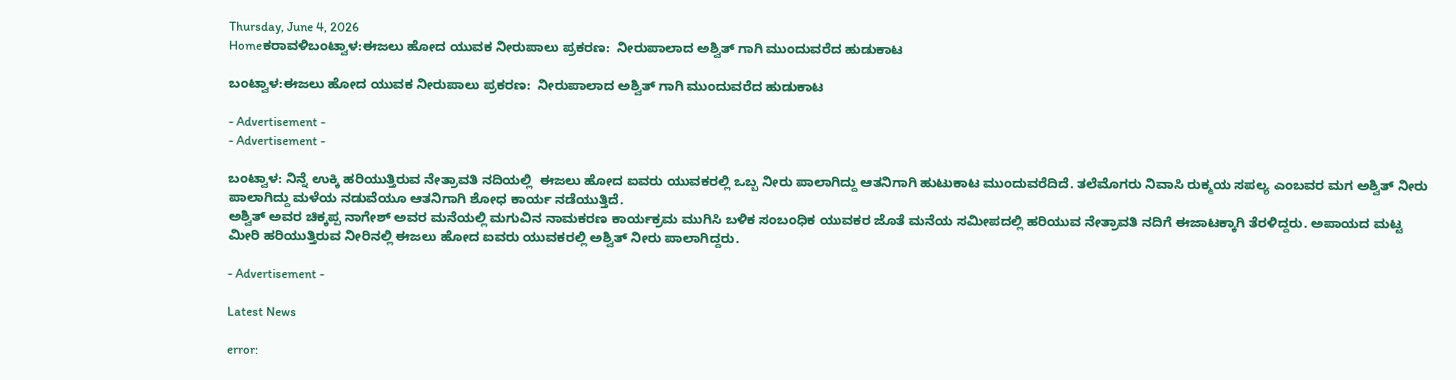Thursday, June 4, 2026
Homeಕರಾವಳಿಬಂಟ್ವಾಳ:ಈಜಲು ಹೋದ ಯುವಕ ನೀರುಪಾಲು ಪ್ರಕರಣ:  ನೀರುಪಾಲಾದ ಅಶ್ವಿತ್ ಗಾಗಿ ಮುಂದುವರೆದ ಹುಡುಕಾಟ

ಬಂಟ್ವಾಳ:ಈಜಲು ಹೋದ ಯುವಕ ನೀರುಪಾಲು ಪ್ರಕರಣ:  ನೀರುಪಾಲಾದ ಅಶ್ವಿತ್ ಗಾಗಿ ಮುಂದುವರೆದ ಹುಡುಕಾಟ

- Advertisement -
- Advertisement -

ಬಂಟ್ವಾಳ: ನಿನ್ನೆ ಉಕ್ಕಿ ಹರಿಯುತ್ತಿರುವ ನೇತ್ರಾವತಿ ನದಿಯಲ್ಲಿ  ಈಜಲು‌ ಹೋದ ಐವರು ಯುವಕರಲ್ಲಿ ಒಬ್ಬ ನೀರು ಪಾಲಾಗಿದ್ದು ಆತನಿಗಾಗಿ ಹುಟುಕಾಟ ಮುಂದುವರೆದಿದೆ. ತಲೆಮೊಗರು ನಿವಾಸಿ ರುಕ್ಮಯ ‌ಸಪಲ್ಯ ಎಂಬವರ ಮಗ ಅಶ್ವಿತ್ ನೀರು ಪಾಲಾಗಿದ್ದು ಮಳೆಯ ನಡುವೆಯೂ ಆತನಿಗಾಗಿ ಶೋಧ ಕಾರ್ಯ ನಡೆಯುತ್ತಿದೆ.
ಅಶ್ವಿತ್ ಅವರ ಚಿಕ್ಕಪ್ಪ ನಾಗೇಶ್ ಅವರ ಮನೆಯಲ್ಲಿ ‌ಮಗುವಿನ ನಾಮಕರಣ ಕಾರ್ಯಕ್ರಮ ಮುಗಿಸಿ ಬಳಿಕ ಸಂಬಂಧಿಕ ಯುವಕರ ಜೊತೆ ಮನೆಯ ಸಮೀಪದಲ್ಲಿ ಹರಿಯುವ ನೇತ್ರಾವತಿ ನದಿಗೆ ಈಜಾಟಕ್ಕಾಗಿ‌ ತೆರಳಿದ್ದರು. ಅಪಾಯದ ಮಟ್ಟ ಮೀರಿ ಹರಿಯುತ್ತಿರುವ ನೀರಿನಲ್ಲಿ ಈಜಲು ಹೋದ ಐವರು ಯುವಕರಲ್ಲಿ ಅಶ್ವಿತ್ ನೀರು ಪಾಲಾಗಿದ್ದರು.

- Advertisement -

Latest News

error: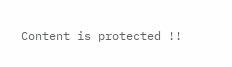Content is protected !!